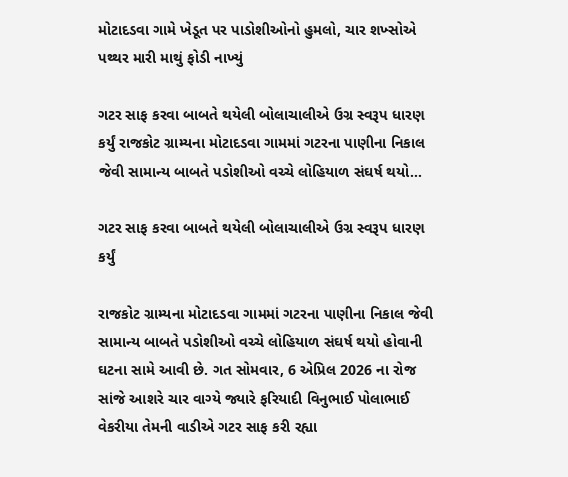મોટાદડવા ગામે ખેડૂત પર પાડોશીઓનો હુમલો, ચાર શખ્સોએ પથ્થર મારી માથું ફોડી નાખ્યું

ગટર સાફ કરવા બાબતે થયેલી બોલાચાલીએ ઉગ્ર સ્વરૂપ ધારણ કર્યું રાજકોટ ગ્રામ્યના મોટાદડવા ગામમાં ગટરના પાણીના નિકાલ જેવી સામાન્ય બાબતે પડોશીઓ વચ્ચે લોહિયાળ સંઘર્ષ થયો…

ગટર સાફ કરવા બાબતે થયેલી બોલાચાલીએ ઉગ્ર સ્વરૂપ ધારણ કર્યું

રાજકોટ ગ્રામ્યના મોટાદડવા ગામમાં ગટરના પાણીના નિકાલ જેવી સામાન્ય બાબતે પડોશીઓ વચ્ચે લોહિયાળ સંઘર્ષ થયો હોવાની ઘટના સામે આવી છે. ગત સોમવાર, 6 એપ્રિલ 2026 ના રોજ સાંજે આશરે ચાર વાગ્યે જ્યારે ફરિયાદી વિનુભાઈ પોલાભાઈ વેકરીયા તેમની વાડીએ ગટર સાફ કરી રહ્યા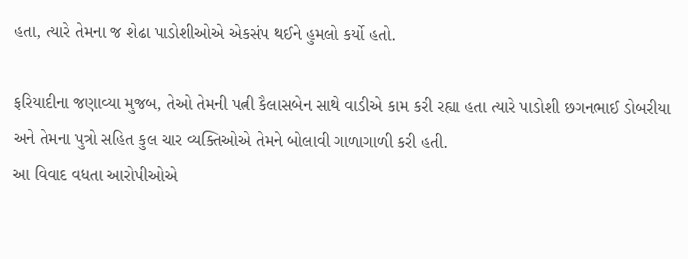હતા, ત્યારે તેમના જ શેઢા પાડોશીઓએ એકસંપ થઈને હુમલો કર્યો હતો.

ફરિયાદીના જણાવ્યા મુજબ, તેઓ તેમની પત્ની કૈલાસબેન સાથે વાડીએ કામ કરી રહ્યા હતા ત્યારે પાડોશી છગનભાઈ ડોબરીયા અને તેમના પુત્રો સહિત કુલ ચાર વ્યક્તિઓએ તેમને બોલાવી ગાળાગાળી કરી હતી.
આ વિવાદ વધતા આરોપીઓએ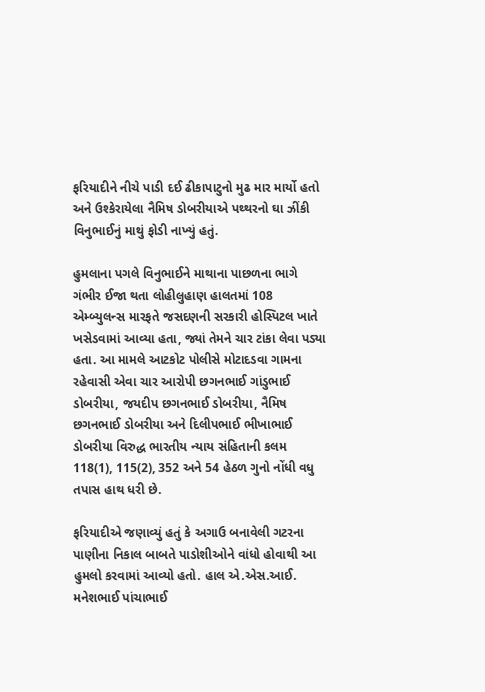ફરિયાદીને નીચે પાડી દઈ ઢીકાપાટુનો મુઢ માર માર્યો હતો અને ઉશ્કેરાયેલા નૈમિષ ડોબરીયાએ પથ્થરનો ઘા ઝીંકી વિનુભાઈનું માથું ફોડી નાખ્યું હતું.

હુમલાના પગલે વિનુભાઈને માથાના પાછળના ભાગે ગંભીર ઈજા થતા લોહીલુહાણ હાલતમાં 108 એમ્બ્યુલન્સ મારફતે જસદણની સરકારી હોસ્પિટલ ખાતે ખસેડવામાં આવ્યા હતા, જ્યાં તેમને ચાર ટાંકા લેવા પડ્યા હતા. આ મામલે આટકોટ પોલીસે મોટાદડવા ગામના રહેવાસી એવા ચાર આરોપી છગનભાઈ ગાંડુભાઈ ડોબરીયા, જયદીપ છગનભાઈ ડોબરીયા, નૈમિષ છગનભાઈ ડોબરીયા અને દિલીપભાઈ ભીખાભાઈ ડોબરીયા વિરુદ્ધ ભારતીય ન્યાય સંહિતાની કલમ 118(1), 115(2), 352 અને 54 હેઠળ ગુનો નોંધી વધુ તપાસ હાથ ધરી છે.

ફરિયાદીએ જણાવ્યું હતું કે અગાઉ બનાવેલી ગટરના પાણીના નિકાલ બાબતે પાડોશીઓને વાંધો હોવાથી આ હુમલો કરવામાં આવ્યો હતો. હાલ એ.એસ.આઈ. મનેશભાઈ પાંચાભાઈ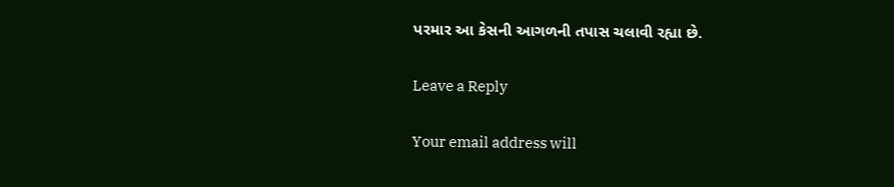પરમાર આ કેસની આગળની તપાસ ચલાવી રહ્યા છે.

Leave a Reply

Your email address will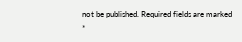not be published. Required fields are marked *